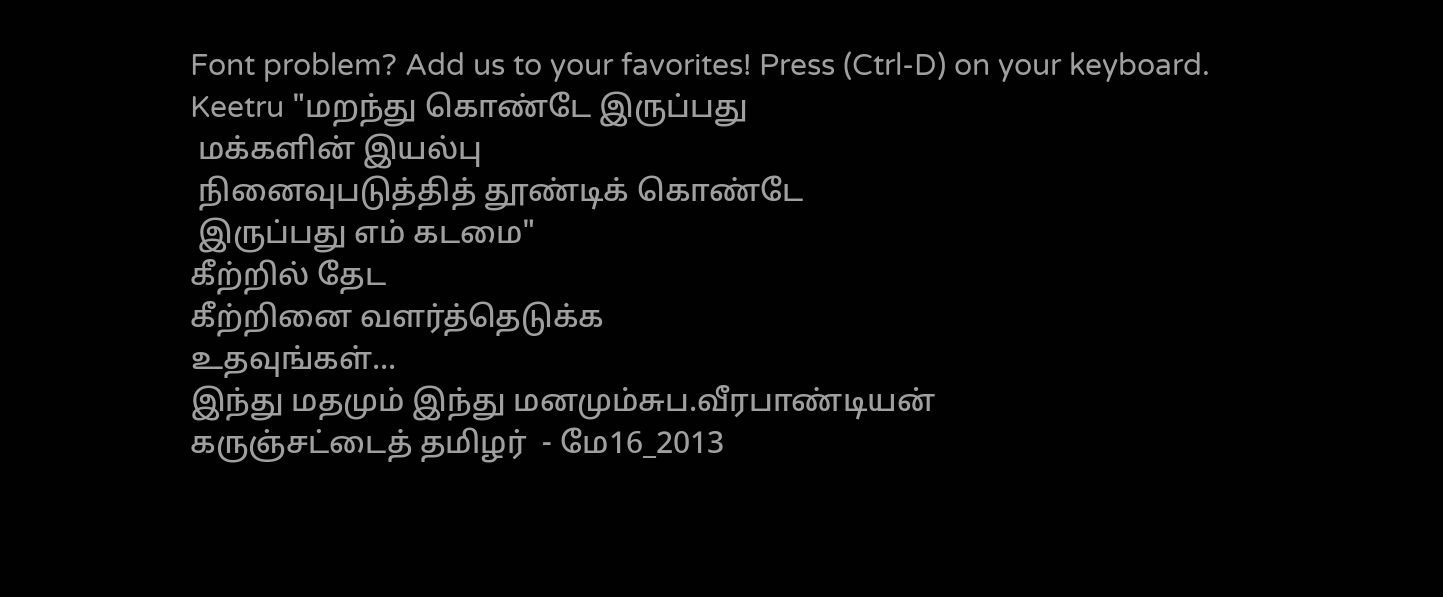Font problem? Add us to your favorites! Press (Ctrl-D) on your keyboard.
Keetru "மறந்து கொண்டே இருப்பது
 மக்களின் இயல்பு
 நினைவுபடுத்தித் தூண்டிக் கொண்டே
 இருப்பது எம் கடமை"
கீற்றில் தேட
கீற்றினை வளர்த்தெடுக்க
உதவுங்கள்...
இந்து மதமும் இந்து மனமும்சுப.வீரபாண்டியன்
கருஞ்சட்டைத் தமிழர்  - மே16_2013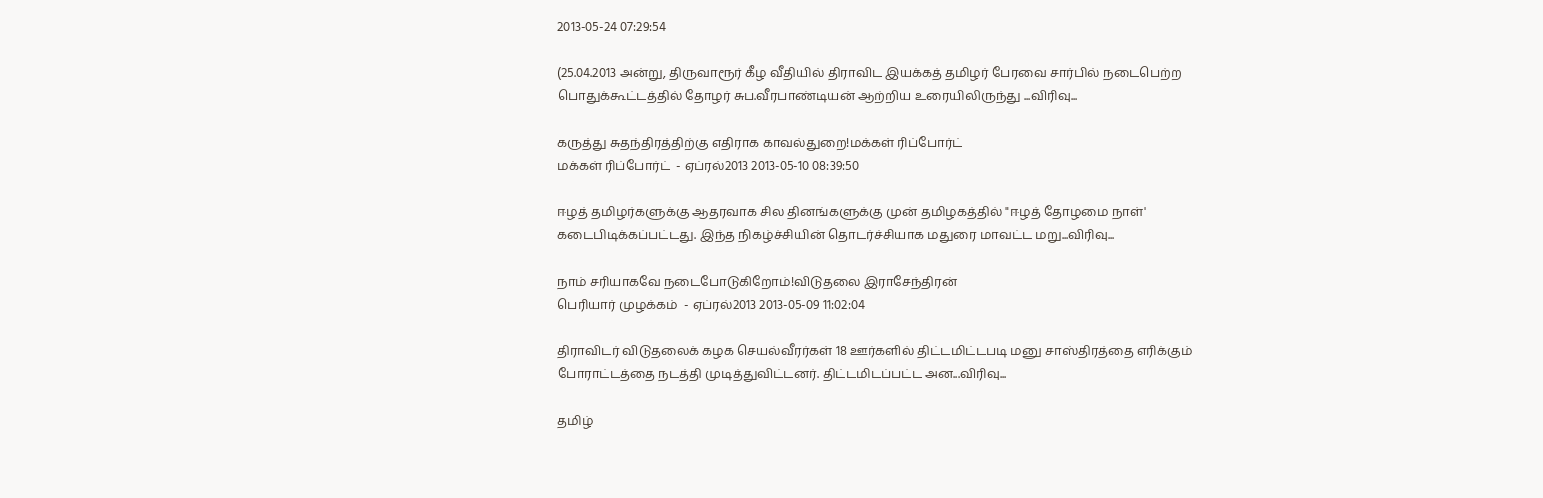2013-05-24 07:29:54

(25.04.2013 அன்று, திருவாரூர் கீழ வீதியில் திராவிட இயக்கத் தமிழர் பேரவை சார்பில் நடைபெற்ற பொதுக்கூட்டத்தில் தோழர் சுப.வீரபாண்டியன் ஆற்றிய உரையிலிருந்து ...விரிவு...

கருத்து சுதந்திரத்திற்கு எதிராக காவல்துறை!மக்கள் ரிப்போர்ட்
மக்கள் ரிப்போர்ட்  - ஏப்ரல்2013 2013-05-10 08:39:50

ஈழத் தமிழர்களுக்கு ஆதரவாக சில தினங்களுக்கு முன் தமிழகத்தில் "ஈழத் தோழமை நாள்' கடைபிடிக்கப்பட்டது. இந்த நிகழ்ச்சியின் தொடர்ச்சியாக மதுரை மாவட்ட மறு...விரிவு...

நாம் சரியாகவே நடைபோடுகிறோம்!விடுதலை இராசேந்திரன்
பெரியார் முழக்கம்  - ஏப்ரல்2013 2013-05-09 11:02:04

திராவிடர் விடுதலைக் கழக செயல்வீரர்கள் 18 ஊர்களில் திட்டமிட்டபடி மனு சாஸ்திரத்தை எரிக்கும் போராட்டத்தை நடத்தி முடித்துவிட்டனர். திட்டமிடப்பட்ட அன...விரிவு...

தமிழ்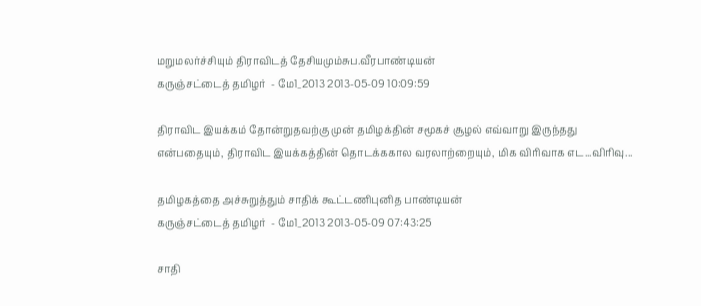மறுமலர்ச்சியும் திராவிடத் தேசியமும்சுப.வீரபாண்டியன்
கருஞ்சட்டைத் தமிழர்  - மே1_2013 2013-05-09 10:09:59

திராவிட இயக்கம் தோன்றுதவற்கு முன் தமிழக்தின் சமூகச் சூழல் எவ்வாறு இருந்தது என்பதையும், திராவிட இயக்கத்தின் தொடக்ககால வரலாற்றையும், மிக விரிவாக எட...விரிவு...

தமிழகத்தை அச்சுறுத்தும் சாதிக் கூட்டணிபுனித பாண்டியன்
கருஞ்சட்டைத் தமிழர்  - மே1_2013 2013-05-09 07:43:25

சாதி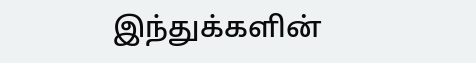இந்துக்களின்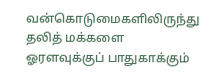வன்கொடுமைகளிலிருந்து தலித் மக்களை ஓரளவுக்குப் பாதுகாக்கும்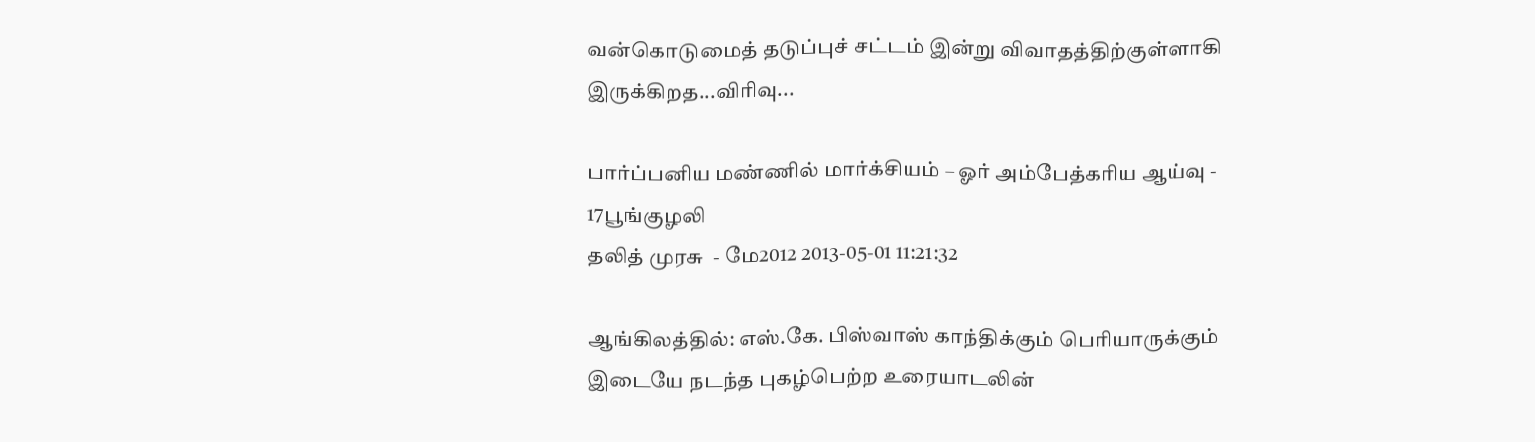வன்கொடுமைத் தடுப்புச் சட்டம் இன்று விவாதத்திற்குள்ளாகி இருக்கிறத...விரிவு...

பார்ப்பனிய மண்ணில் மார்க்சியம் – ஓர் அம்பேத்கரிய ஆய்வு - 17பூங்குழலி
தலித் முரசு  - மே2012 2013-05-01 11:21:32

ஆங்கிலத்தில்: எஸ்.கே. பிஸ்வாஸ் காந்திக்கும் பெரியாருக்கும் இடையே நடந்த புகழ்பெற்ற உரையாடலின்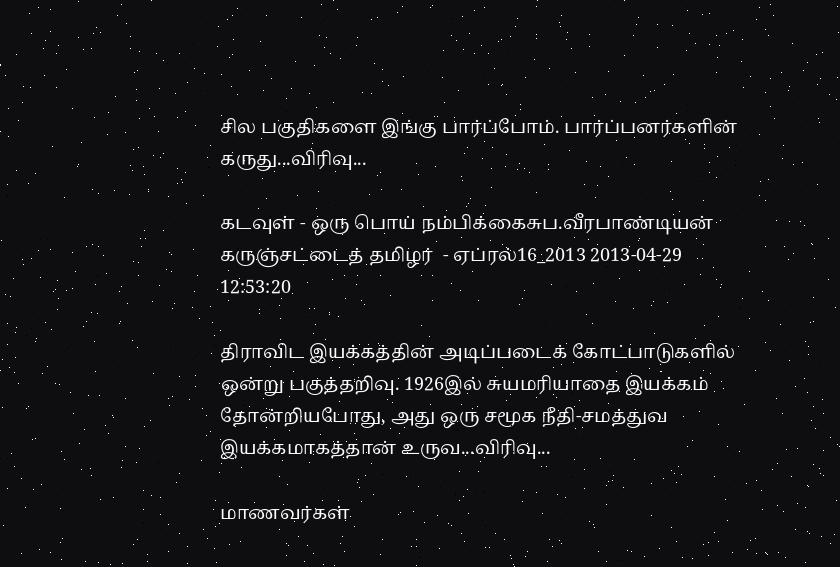சில பகுதிகளை இங்கு பார்ப்போம். பார்ப்பனர்களின் கருது...விரிவு...

கடவுள் - ஒரு பொய் நம்பிக்கைசுப.வீரபாண்டியன்
கருஞ்சட்டைத் தமிழர்  - ஏப்ரல்16_2013 2013-04-29 12:53:20

திராவிட இயக்கத்தின் அடிப்படைக் கோட்பாடுகளில் ஒன்று பகுத்தறிவு. 1926இல் சுயமரியாதை இயக்கம் தோன்றியபோது, அது ஒரு சமூக நீதி-சமத்துவ இயக்கமாகத்தான் உருவ...விரிவு...

மாணவர்கள்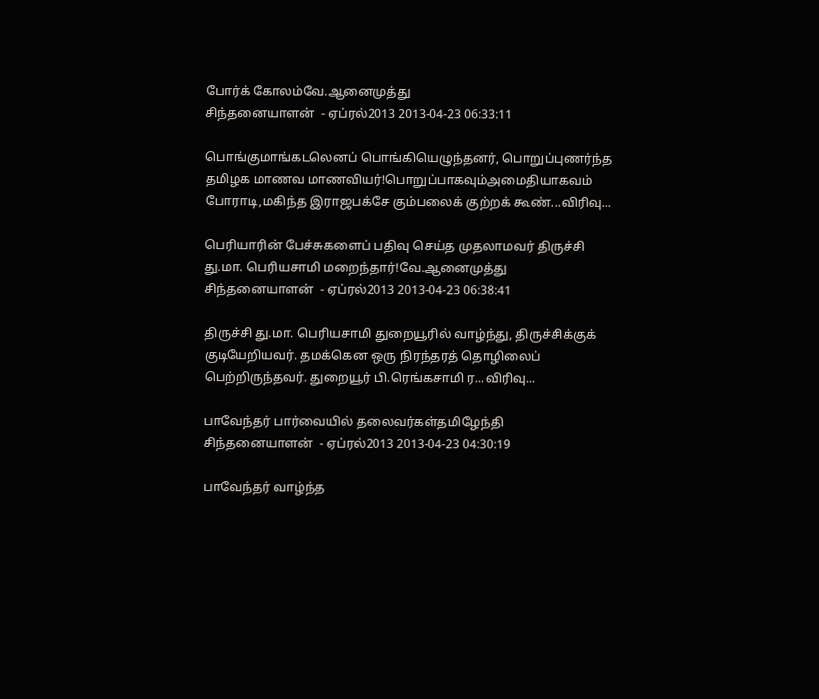போர்க் கோலம்வே.ஆனைமுத்து
சிந்தனையாளன்  - ஏப்ரல்2013 2013-04-23 06:33:11

பொங்குமாங்கடலெனப் பொங்கியெழுந்தனர், பொறுப்புணர்ந்த தமிழக மாணவ மாணவியர்!பொறுப்பாகவும்அமைதியாகவம் போராடி,மகிந்த இராஜபக்சே கும்பலைக் குற்றக் கூண்...விரிவு...

பெரியாரின் பேச்சுகளைப் பதிவு செய்த முதலாமவர் திருச்சி து.மா. பெரியசாமி மறைந்தார்!வே.ஆனைமுத்து
சிந்தனையாளன்  - ஏப்ரல்2013 2013-04-23 06:38:41

திருச்சி து.மா. பெரியசாமி துறையூரில் வாழ்ந்து, திருச்சிக்குக் குடியேறியவர். தமக்கென ஒரு நிரந்தரத் தொழிலைப் பெற்றிருந்தவர். துறையூர் பி.ரெங்கசாமி ர...விரிவு...

பாவேந்தர் பார்வையில் தலைவர்கள்தமிழேந்தி
சிந்தனையாளன்  - ஏப்ரல்2013 2013-04-23 04:30:19

பாவேந்தர் வாழ்ந்த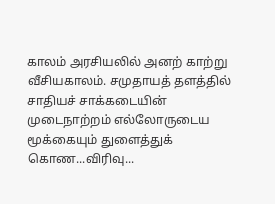காலம் அரசியலில் அனற் காற்று வீசியகாலம். சமுதாயத் தளத்தில் சாதியச் சாக்கடையின் முடைநாற்றம் எல்லோருடைய மூக்கையும் துளைத்துக் கொண...விரிவு...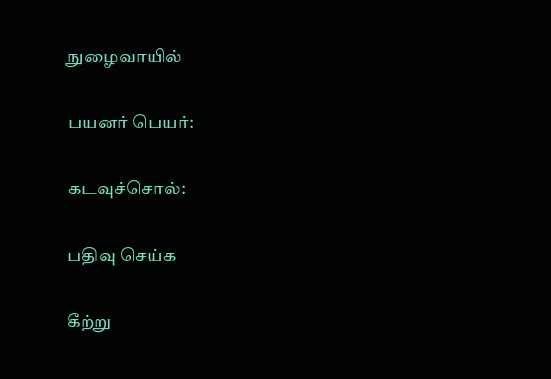நுழைவாயில்

பயனர் பெயர்:

கடவுச்சொல்:

பதிவு செய்க

கீற்று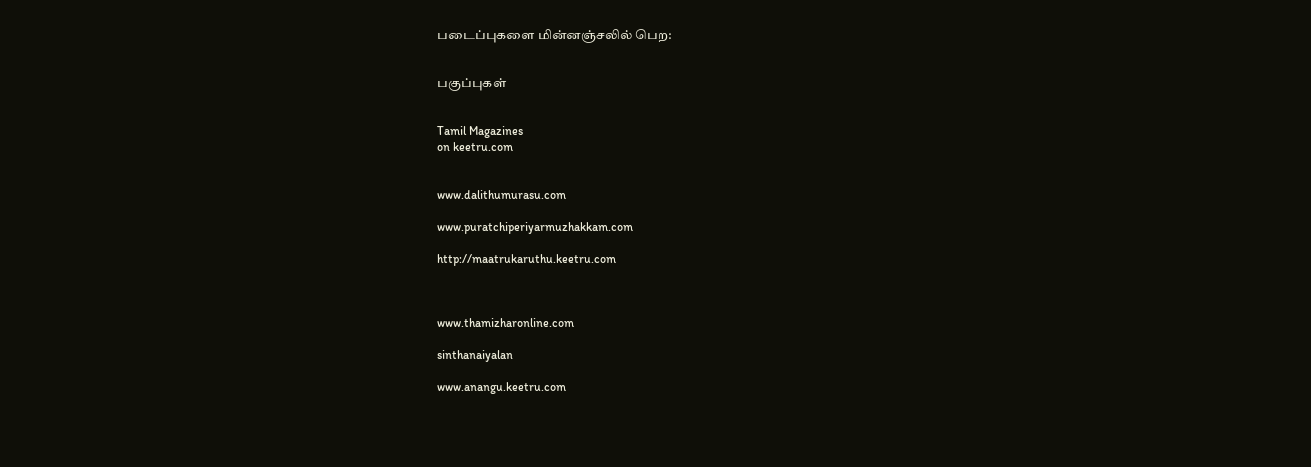படைப்புகளை மின்னஞ்சலில் பெற:


பகுப்புகள்


Tamil Magazines
on keetru.com


www.dalithumurasu.com

www.puratchiperiyarmuzhakkam.com

http://maatrukaruthu.keetru.com



www.thamizharonline.com

sinthanaiyalan

www.anangu.keetru.com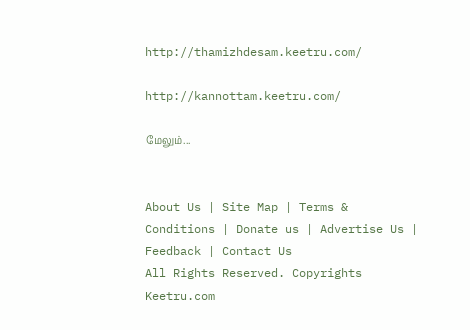http://thamizhdesam.keetru.com/

http://kannottam.keetru.com/

மேலும்...


About Us | Site Map | Terms & Conditions | Donate us | Advertise Us | Feedback | Contact Us
All Rights Reserved. Copyrights Keetru.com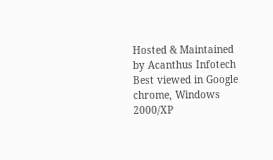Hosted & Maintained by Acanthus Infotech
Best viewed in Google chrome, Windows 2000/XP